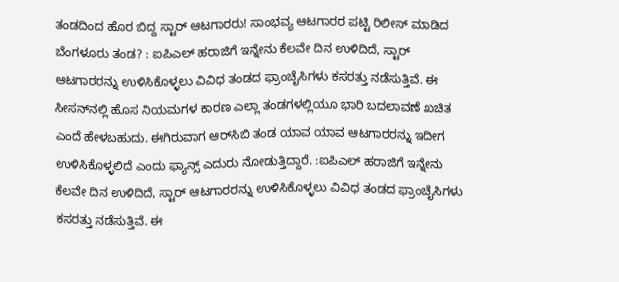ತಂಡದಿಂದ ಹೊರ ಬಿದ್ದ ಸ್ಟಾರ್‌ ಆಟಗಾರರು! ಸಾಂಭವ್ಯ ಆಟಗಾರರ ಪಟ್ಟಿ ರಿಲೀಸ್‌ ಮಾಡಿದ ಬೆಂಗಳೂರು ತಂಡ? : ಐಪಿಎಲ್‌ ಹರಾಜಿಗೆ ಇನ್ನೇನು ಕೆಲವೇ ದಿನ ಉಳಿದಿದೆ, ಸ್ಟಾರ್‌ ಆಟಗಾರರನ್ನು ಉಳಿಸಿಕೊಳ್ಳಲು ವಿವಿಧ ತಂಡದ ಫ್ರಾಂಚೈಸಿಗಳು ಕಸರತ್ತು ನಡೆಸುತ್ತಿವೆ. ಈ ಸೀಸನ್‌ನಲ್ಲಿ ಹೊಸ ನಿಯಮಗಳ ಕಾರಣ ಎಲ್ಲಾ ತಂಡಗಳಲ್ಲಿಯೂ ಭಾರಿ ಬದಲಾವಣೆ ಖಚಿತ ಎಂದೆ ಹೇಳಬಹುದು. ಈಗಿರುವಾಗ ಆರ್‌ಸಿಬಿ ತಂಡ ಯಾವ ಯಾವ ಆಟಗಾರರನ್ನು ಇದೀಗ ಉಳಿಸಿಕೊಳ್ಳಲಿದೆ ಎಂದು ಫ್ಯಾನ್ಸ್‌ ಎದುರು ನೋಡುತ್ತಿದ್ದಾರೆ. :ಐಪಿಎಲ್‌ ಹರಾಜಿಗೆ ಇನ್ನೇನು ಕೆಲವೇ ದಿನ ಉಳಿದಿದೆ, ಸ್ಟಾರ್‌ ಆಟಗಾರರನ್ನು ಉಳಿಸಿಕೊಳ್ಳಲು ವಿವಿಧ ತಂಡದ ಫ್ರಾಂಚೈಸಿಗಳು ಕಸರತ್ತು ನಡೆಸುತ್ತಿವೆ. ಈ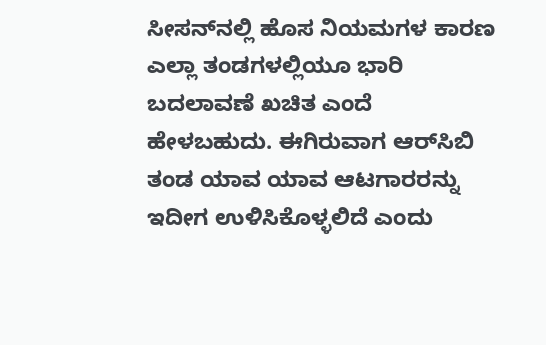ಸೀಸನ್‌ನಲ್ಲಿ ಹೊಸ ನಿಯಮಗಳ ಕಾರಣ ಎಲ್ಲಾ ತಂಡಗಳಲ್ಲಿಯೂ ಭಾರಿ ಬದಲಾವಣೆ ಖಚಿತ ಎಂದೆ ಹೇಳಬಹುದು. ಈಗಿರುವಾಗ ಆರ್‌ಸಿಬಿ ತಂಡ ಯಾವ ಯಾವ ಆಟಗಾರರನ್ನು ಇದೀಗ ಉಳಿಸಿಕೊಳ್ಳಲಿದೆ ಎಂದು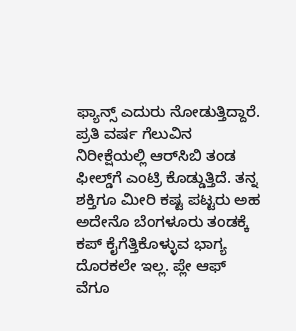ಫ್ಯಾನ್ಸ್‌ ಎದುರು ನೋಡುತ್ತಿದ್ದಾರೆ. ಪ್ರತಿ ವರ್ಷ ಗೆಲುವಿನ ನಿರೀಕ್ಷೆಯಲ್ಲಿ ಆರ್‌ಸಿಬಿ ತಂಡ ಫೀಲ್ಡ್‌ಗೆ ಎಂಟ್ರಿ ಕೊಡ್ಡುತ್ತಿದೆ. ತನ್ನ ಶಕ್ತಿಗೂ ಮೀರಿ ಕಷ್ಟ ಪಟ್ಟರು ಅಹ ಅದೇನೊ ಬೆಂಗಳೂರು ತಂಡಕ್ಕೆ ಕಪ್‌ ಕೈಗೆತ್ತಿಕೊಳ್ಳುವ ಭಾಗ್ಯ ದೊರಕಲೇ ಇಲ್ಲ. ಪ್ಲೇ ಆಫ್‌ ವೆಗೂ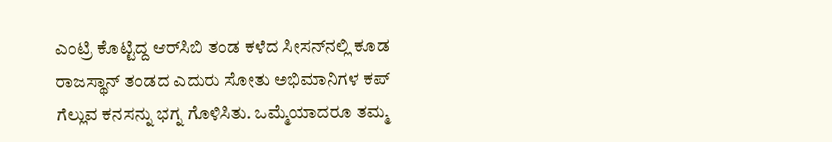ಎಂಟ್ರಿ ಕೊಟ್ಟಿದ್ದ ಆರ್‌ಸಿಬಿ ತಂಡ ಕಳೆದ ಸೀಸನ್‌ನಲ್ಲಿ ಕೂಡ ರಾಜಸ್ಥಾನ್‌ ತಂಡದ ಎದುರು ಸೋತು ಅಭಿಮಾನಿಗಳ ಕಪ್‌ ಗೆಲ್ಲುವ ಕನಸನ್ನು ಭಗ್ನ ಗೊಳಿಸಿತು. ಒಮ್ಮೆಯಾದರೂ ತಮ್ಮ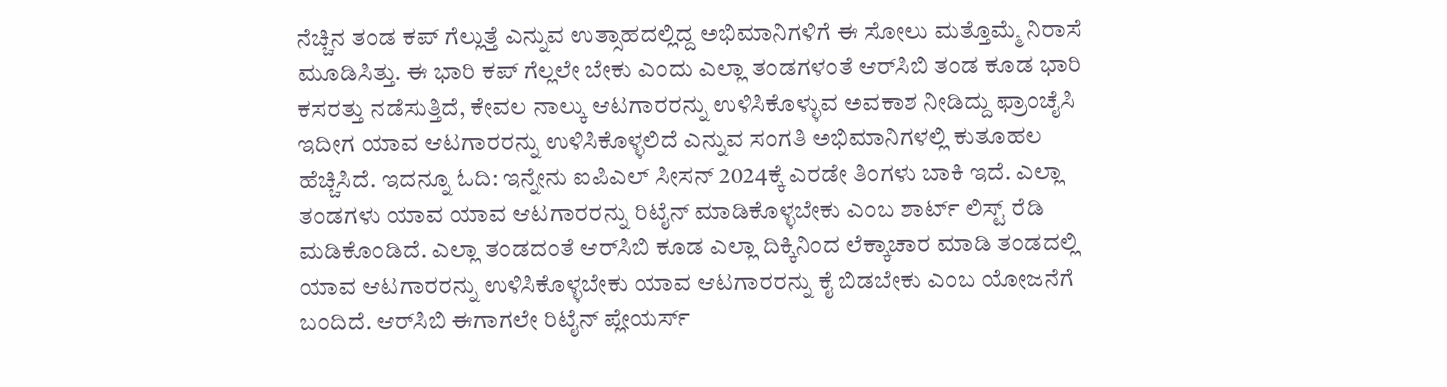ನೆಚ್ಚಿನ ತಂಡ ಕಪ್‌ ಗೆಲ್ಲುತ್ತೆ ಎನ್ನುವ ಉತ್ಸಾಹದಲ್ಲಿದ್ದ ಅಭಿಮಾನಿಗಳಿಗೆ ಈ ಸೋಲು ಮತ್ತೊಮ್ಮೆ ನಿರಾಸೆ ಮೂಡಿಸಿತ್ತು. ಈ ಭಾರಿ ಕಪ್‌ ಗೆಲ್ಲಲೇ ಬೇಕು ಎಂದು ಎಲ್ಲಾ ತಂಡಗಳಂತೆ ಆರ್‌ಸಿಬಿ ತಂಡ ಕೂಡ ಭಾರಿ ಕಸರತ್ತು ನಡೆಸುತ್ತಿದೆ, ಕೇವಲ ನಾಲ್ಕು ಆಟಗಾರರನ್ನು ಉಳಿಸಿಕೊಳ್ಳುವ ಅವಕಾಶ ನೀಡಿದ್ದು ಫ್ರಾಂಚೈಸಿ ಇದೀಗ ಯಾವ ಆಟಗಾರರನ್ನು ಉಳಿಸಿಕೊಳ್ಳಲಿದೆ ಎನ್ನುವ ಸಂಗತಿ ಅಭಿಮಾನಿಗಳಲ್ಲಿ ಕುತೂಹಲ ಹೆಚ್ಚಿಸಿದೆ. ಇದನ್ನೂ ಓದಿ: ಇನ್ನೇನು ಐಪಿಎಲ್‌ ಸೀಸನ್‌ 2024ಕ್ಕೆ ಎರಡೇ ತಿಂಗಳು ಬಾಕಿ ಇದೆ. ಎಲ್ಲಾ ತಂಡಗಳು ಯಾವ ಯಾವ ಆಟಗಾರರನ್ನು ರಿಟೈನ್‌ ಮಾಡಿಕೊಳ್ಳಬೇಕು ಎಂಬ ಶಾರ್ಟ್‌ ಲಿಸ್ಟ್‌ ರೆಡಿ ಮಡಿಕೊಂಡಿದೆ. ಎಲ್ಲಾ ತಂಡದಂತೆ ಆರ್‌ಸಿಬಿ ಕೂಡ ಎಲ್ಲಾ ದಿಕ್ಕಿನಿಂದ ಲೆಕ್ಕಾಚಾರ ಮಾಡಿ ತಂಡದಲ್ಲಿ ಯಾವ ಆಟಗಾರರನ್ನು ಉಳಿಸಿಕೊಳ್ಳಬೇಕು ಯಾವ ಆಟಗಾರರನ್ನು ಕೈ ಬಿಡಬೇಕು ಎಂಬ ಯೋಜನೆಗೆ ಬಂದಿದೆ. ಆರ್‌ಸಿಬಿ ಈಗಾಗಲೇ ರಿಟೈನ್‌ ಪ್ಲೇಯರ್ಸ್‌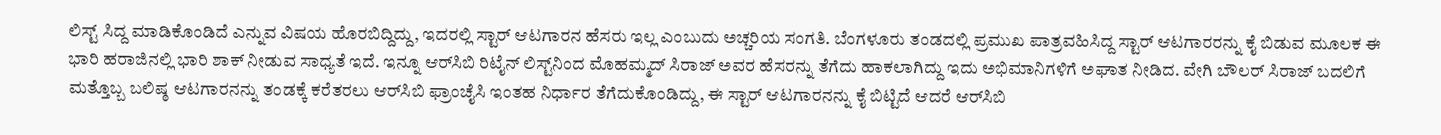ಲಿಸ್ಟ್‌ ಸಿದ್ದ ಮಾಡಿಕೊಂಡಿದೆ ಎನ್ನುವ ವಿಷಯ ಹೊರಬಿದ್ದಿದ್ದು, ಇದರಲ್ಲಿ ಸ್ಟಾರ್‌ ಆಟಗಾರನ ಹೆಸರು ಇಲ್ಲ ಎಂಬುದು ಅಚ್ಚರಿಯ ಸಂಗತಿ. ಬೆಂಗಳೂರು ತಂಡದಲ್ಲಿ ಪ್ರಮುಖ ಪಾತ್ರವಹಿಸಿದ್ದ ಸ್ಟಾರ್‌ ಆಟಗಾರರನ್ನು ಕೈ ಬಿಡುವ ಮೂಲಕ ಈ ಭಾರಿ ಹರಾಜಿನಲ್ಲಿ ಭಾರಿ ಶಾಕ್‌ ನೀಡುವ ಸಾಧ್ಯತೆ ಇದೆ. ಇನ್ನೂ ಆರ್‌ಸಿಬಿ ರಿಟೈನ್‌ ಲಿಸ್ಟ್‌ನಿಂದ ಮೊಹಮ್ಮದ್‌ ಸಿರಾಜ್‌ ಅವರ ಹೆಸರನ್ನು ತೆಗೆದು ಹಾಕಲಾಗಿದ್ದು ಇದು ಅಭಿಮಾನಿಗಳಿಗೆ ಅಘಾತ ನೀಡಿದ. ವೇಗಿ ಬೌಲರ್‌ ಸಿರಾಜ್‌ ಬದಲಿಗೆ ಮತ್ತೊಬ್ಬ ಬಲಿಷ್ಠ ಆಟಗಾರನನ್ನು ತಂಡಕ್ಕೆ ಕರೆತರಲು ಆರ್‌ಸಿಬಿ ಫ್ರಾಂಚೈಸಿ ಇಂತಹ ನಿರ್ಧಾರ ತೆಗೆದುಕೊಂಡಿದ್ದು, ಈ ಸ್ಟಾರ್‌ ಆಟಗಾರನನ್ನು ಕೈ ಬಿಟ್ಟಿದೆ ಆದರೆ ಆರ್‌ಸಿಬಿ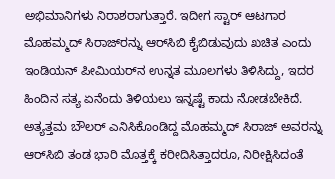ಅಭಿಮಾನಿಗಳು ನಿರಾಶರಾಗುತ್ತಾರೆ. ಇದೀಗ ಸ್ಟಾರ್‌ ಆಟಗಾರ ಮೊಹಮ್ಮದ್‌ ಸಿರಾಜ್‌ರನ್ನು ಆರ್‌ಸಿಬಿ ಕೈಬಿಡುವುದು ಖಚಿತ ಎಂದು ಇಂಡಿಯನ್‌ ಪೀಮಿಯರ್‌ನ ಉನ್ನತ ಮೂಲಗಳು ತಿಳಿಸಿದ್ದು, ಇದರ ಹಿಂದಿನ ಸತ್ಯ ಏನೆಂದು ತಿಳಿಯಲು ಇನ್ನಷ್ಟೆ ಕಾದು ನೋಡಬೇಕಿದೆ. ಅತ್ಯತ್ತಮ ಬೌಲರ್‌ ಎನಿಸಿಕೊಂಡಿದ್ದ ಮೊಹಮ್ಮದ್‌ ಸಿರಾಜ್‌ ಅವರನ್ನು ಆರ್‌ಸಿಬಿ ತಂಡ ಭಾರಿ ಮೊತ್ತಕ್ಕೆ ಕರೀದಿಸಿತ್ತಾದರೂ, ನಿರೀಕ್ಷಿಸಿದಂತೆ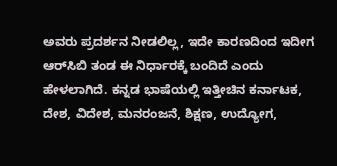ಅವರು ಪ್ರದರ್ಶನ ನೀಡಲಿಲ್ಲ, ಇದೇ ಕಾರಣದಿಂದ ಇದೀಗ ಆರ್‌ಸಿಬಿ ತಂಡ ಈ ನಿರ್ಧಾರಕ್ಕೆ ಬಂದಿದೆ ಎಂದು ಹೇಳಲಾಗಿದೆ. ಕನ್ನಡ ಭಾಷೆಯಲ್ಲಿ ಇತ್ತೀಚಿನ ಕರ್ನಾಟಕ, ದೇಶ, ವಿದೇಶ, ಮನರಂಜನೆ, ಶಿಕ್ಷಣ, ಉದ್ಯೋಗ,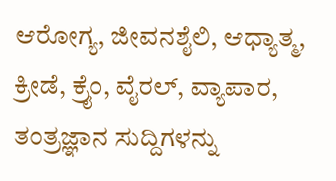ಆರೋಗ್ಯ, ಜೀವನಶೈಲಿ, ಆಧ್ಯಾತ್ಮ, ಕ್ರೀಡೆ, ಕ್ರೈಂ, ವೈರಲ್, ವ್ಯಾಪಾರ, ತಂತ್ರಜ್ಞಾನ ಸುದ್ದಿಗಳನ್ನು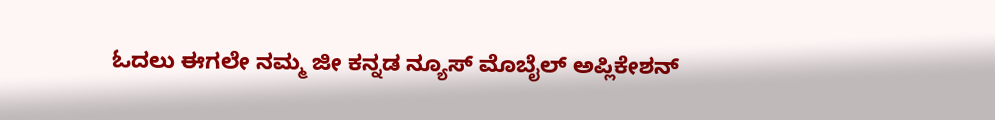ಓದಲು ಈಗಲೇ ನಮ್ಮ ಜೀ ಕನ್ನಡ ನ್ಯೂಸ್ ಮೊಬೈಲ್ ಅಪ್ಲಿಕೇಶನ್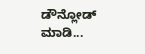ಡೌನ್ಲೋಡ್ ಮಾಡಿ...